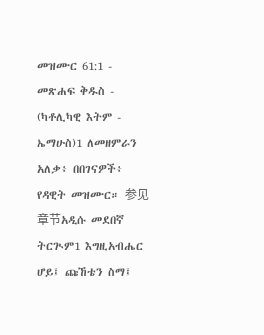መዝሙር 61:1 - መጽሐፍ ቅዱስ - (ካቶሊካዊ እትም - ኤማሁስ)1 ለመዘምራን አለቃ፥ በበገናዎች፥ የዳዊት መዝሙር። 参见章节አዲሱ መደበኛ ትርጒም1 እግዚአብሔር ሆይ፤ ጩኸቴን ስማ፤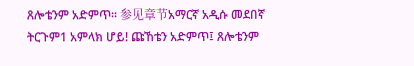ጸሎቴንም አድምጥ። 参见章节አማርኛ አዲሱ መደበኛ ትርጉም1 አምላክ ሆይ! ጩኸቴን አድምጥ፤ ጸሎቴንም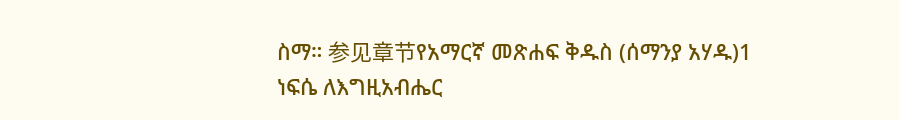ስማ። 参见章节የአማርኛ መጽሐፍ ቅዱስ (ሰማንያ አሃዱ)1 ነፍሴ ለእግዚአብሔር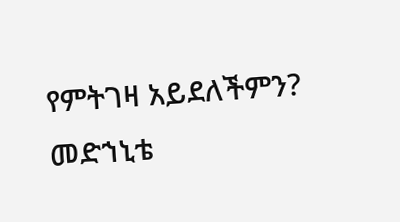የምትገዛ አይደለችምን? መድኀኒቴ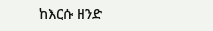ከእርሱ ዘንድ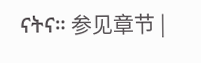ናትና። 参见章节 |